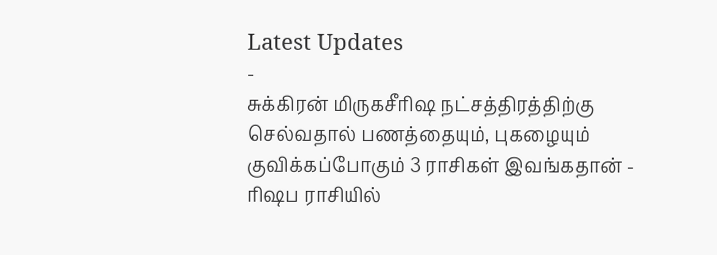Latest Updates
-
சுக்கிரன் மிருகசீரிஷ நட்சத்திரத்திற்கு செல்வதால் பணத்தையும், புகழையும் குவிக்கப்போகும் 3 ராசிகள் இவங்கதான் -
ரிஷப ராசியில்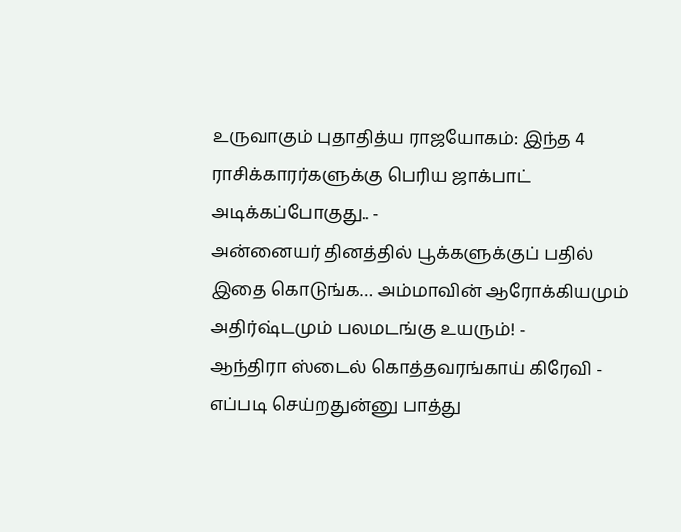உருவாகும் புதாதித்ய ராஜயோகம்: இந்த 4 ராசிக்காரர்களுக்கு பெரிய ஜாக்பாட் அடிக்கப்போகுது.. -
அன்னையர் தினத்தில் பூக்களுக்குப் பதில் இதை கொடுங்க… அம்மாவின் ஆரோக்கியமும் அதிர்ஷ்டமும் பலமடங்கு உயரும்! -
ஆந்திரா ஸ்டைல் கொத்தவரங்காய் கிரேவி - எப்படி செய்றதுன்னு பாத்து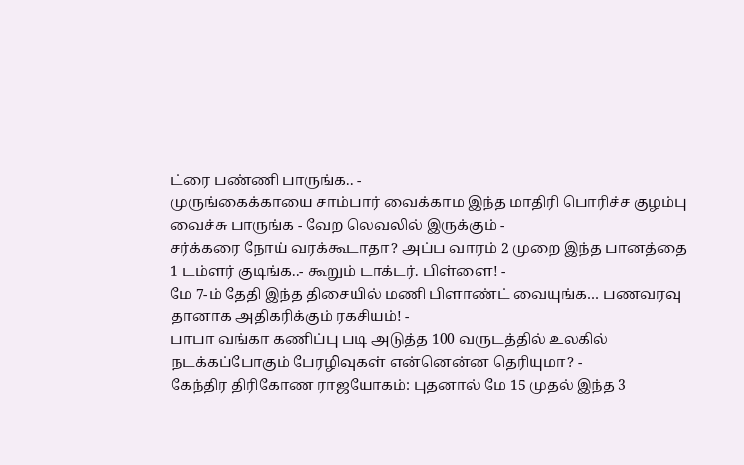ட்ரை பண்ணி பாருங்க.. -
முருங்கைக்காயை சாம்பார் வைக்காம இந்த மாதிரி பொரிச்ச குழம்பு வைச்சு பாருங்க - வேற லெவலில் இருக்கும் -
சர்க்கரை நோய் வரக்கூடாதா? அப்ப வாரம் 2 முறை இந்த பானத்தை 1 டம்ளர் குடிங்க..- கூறும் டாக்டர். பிள்ளை! -
மே 7-ம் தேதி இந்த திசையில் மணி பிளாண்ட் வையுங்க… பணவரவு தானாக அதிகரிக்கும் ரகசியம்! -
பாபா வங்கா கணிப்பு படி அடுத்த 100 வருடத்தில் உலகில் நடக்கப்போகும் பேரழிவுகள் என்னென்ன தெரியுமா? -
கேந்திர திரிகோண ராஜயோகம்: புதனால் மே 15 முதல் இந்த 3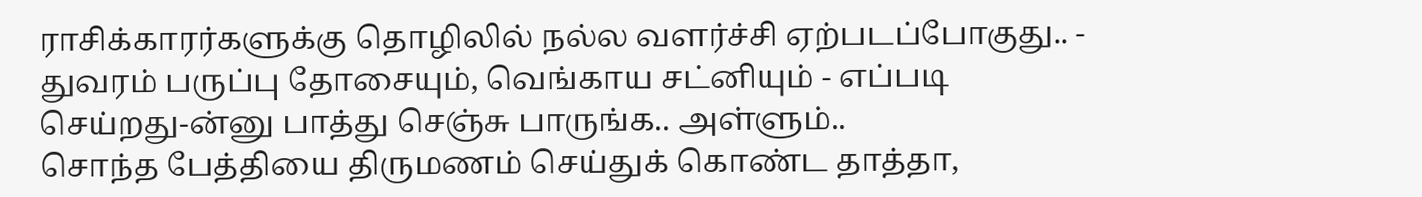ராசிக்காரர்களுக்கு தொழிலில் நல்ல வளர்ச்சி ஏற்படப்போகுது.. -
துவரம் பருப்பு தோசையும், வெங்காய சட்னியும் - எப்படி செய்றது-ன்னு பாத்து செஞ்சு பாருங்க.. அள்ளும்..
சொந்த பேத்தியை திருமணம் செய்துக் கொண்ட தாத்தா,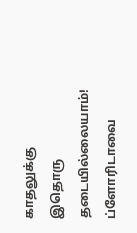காதலுக்கு இதொரு தடையில்லையாம்!
ப்ளோரிடாவை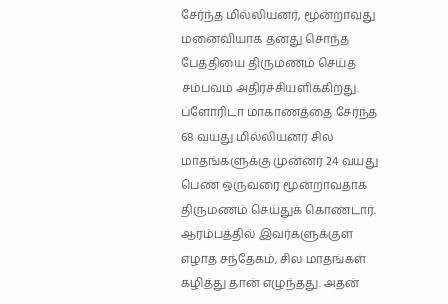சேர்ந்த மில்லியனர், மூன்றாவது மனைவியாக தனது சொந்த பேத்தியை திருமணம் செய்த சம்பவம் அதிர்ச்சியளிக்கிறது.
ப்ளோரிடா மாகாணத்தை சேர்ந்த 68 வயது மில்லியனர் சில மாதங்களுக்கு முன்னர் 24 வயது பெண் ஒருவரை மூன்றாவதாக திருமணம் செய்துக் கொண்டார்.
ஆரம்பத்தில் இவர்களுக்குள் எழாத சந்தேகம், சில மாதங்கள் கழித்து தான் எழுந்தது. அதன்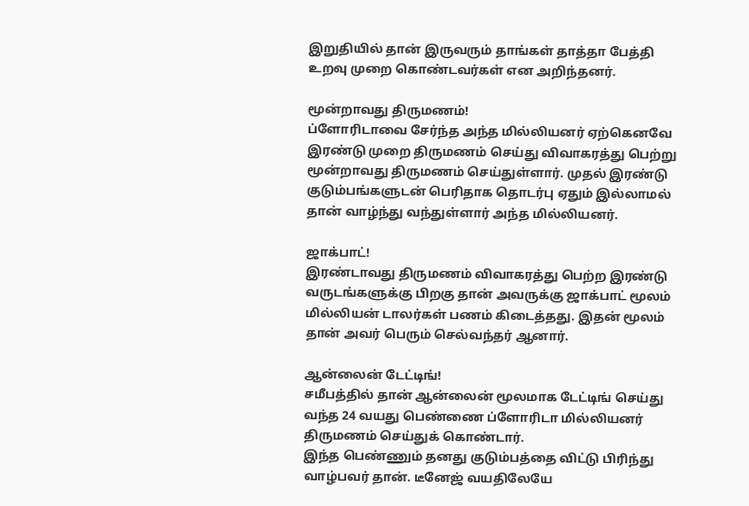இறுதியில் தான் இருவரும் தாங்கள் தாத்தா பேத்தி உறவு முறை கொண்டவர்கள் என அறிந்தனர்.

மூன்றாவது திருமணம்!
ப்ளோரிடாவை சேர்ந்த அந்த மில்லியனர் ஏற்கெனவே இரண்டு முறை திருமணம் செய்து விவாகரத்து பெற்று மூன்றாவது திருமணம் செய்துள்ளார். முதல் இரண்டு குடும்பங்களுடன் பெரிதாக தொடர்பு ஏதும் இல்லாமல் தான் வாழ்ந்து வந்துள்ளார் அந்த மில்லியனர்.

ஜாக்பாட்!
இரண்டாவது திருமணம் விவாகரத்து பெற்ற இரண்டு வருடங்களுக்கு பிறகு தான் அவருக்கு ஜாக்பாட் மூலம் மில்லியன் டாலர்கள் பணம் கிடைத்தது. இதன் மூலம் தான் அவர் பெரும் செல்வந்தர் ஆனார்.

ஆன்லைன் டேட்டிங்!
சமீபத்தில் தான் ஆன்லைன் மூலமாக டேட்டிங் செய்து வந்த 24 வயது பெண்ணை ப்ளோரிடா மில்லியனர் திருமணம் செய்துக் கொண்டார்.
இந்த பெண்ணும் தனது குடும்பத்தை விட்டு பிரிந்து வாழ்பவர் தான். டீனேஜ் வயதிலேயே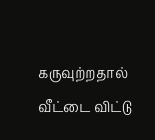கருவுற்றதால் வீட்டை விட்டு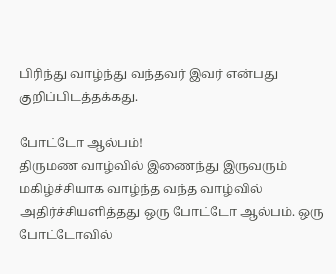பிரிந்து வாழ்ந்து வந்தவர் இவர் என்பது குறிப்பிடத்தக்கது.

போட்டோ ஆல்பம்!
திருமண வாழ்வில் இணைந்து இருவரும் மகிழ்ச்சியாக வாழ்ந்த வந்த வாழ்வில் அதிர்ச்சியளித்தது ஒரு போட்டோ ஆல்பம். ஒரு போட்டோவில்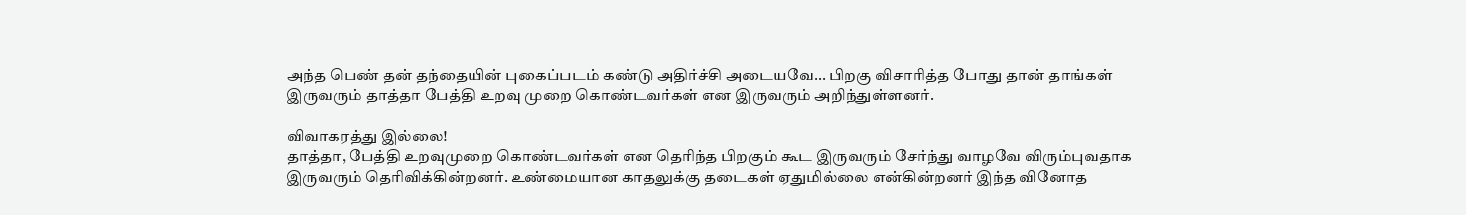அந்த பெண் தன் தந்தையின் புகைப்படம் கண்டு அதிர்ச்சி அடையவே... பிறகு விசாரித்த போது தான் தாங்கள் இருவரும் தாத்தா பேத்தி உறவு முறை கொண்டவர்கள் என இருவரும் அறிந்துள்ளனர்.

விவாகரத்து இல்லை!
தாத்தா, பேத்தி உறவுமுறை கொண்டவர்கள் என தெரிந்த பிறகும் கூட இருவரும் சேர்ந்து வாழவே விரும்புவதாக இருவரும் தெரிவிக்கின்றனர். உண்மையான காதலுக்கு தடைகள் ஏதுமில்லை என்கின்றனர் இந்த வினோத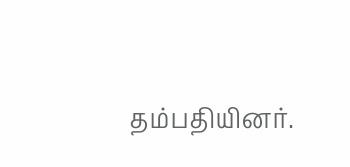தம்பதியினர்.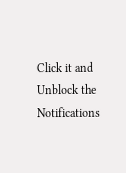Click it and Unblock the Notifications